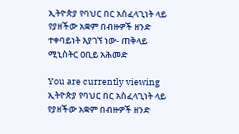ኢትዮጵያ የባህር በር አስፈላጊነት ላይ የያዘችው አቋም በብዙዎች ዘንድ ተቀባይነት እያገኘ ነው- ጠቅላይ ሚኒስትር ዐቢይ አሕመድ

You are currently viewing ኢትዮጵያ የባህር በር አስፈላጊነት ላይ የያዘችው አቋም በብዙዎች ዘንድ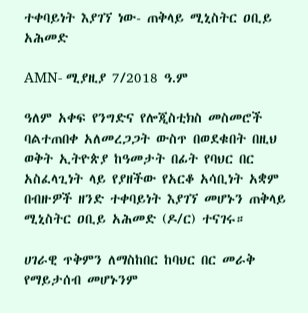ተቀባይነት እያገኘ ነው- ጠቅላይ ሚኒስትር ዐቢይ አሕመድ

AMN- ሚያዚያ 7/2018 ዓ.ም

ዓለም አቀፍ የንግድና የሎጂስቲክስ መስመሮች ባልተጠበቀ አለመረጋጋት ውስጥ በወደቁበት በዚህ ወቅት ኢትዮጵያ ከዓመታት በፊት የባህር በር አስፈላጊነት ላይ የያዘችው የአርቆ አሳቢነት አቋም በብዙዎች ዘንድ ተቀባይነት እያገኘ መሆኑን ጠቅላይ ሚኒስትር ዐቢይ አሕመድ (ዶ/ር) ተናገሩ።

ሀገራዊ ጥቅምን ለማስከበር ከባህር በር መራቅ የማይታሰብ መሆኑንም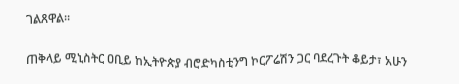ገልጸዋል።

ጠቅላይ ሚኒስትር ዐቢይ ከኢትዮጵያ ብሮድካስቲንግ ኮርፖሬሽን ጋር ባደረጉት ቆይታ፣ አሁን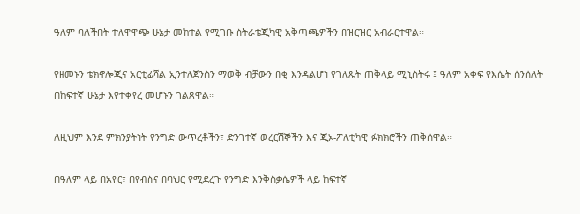ዓለም ባለችበት ተለዋዋጭ ሁኔታ መከተል የሚገቡ ስትራቴጂካዊ አቅጣጫዎችን በዝርዝር አብራርተዋል።

የዘመኑን ቴክኖሎጂና አርቲፊሻል ኢንተለጀንስን ማወቅ ብቻውን በቂ እንዳልሆነ የገለጹት ጠቅላይ ሚኒስትሩ ፤ ዓለም አቀፍ የእሴት ሰንሰለት በከፍተኛ ሁኔታ እየተቀየረ መሆኑን ገልጸዋል።

ለዚህም እንደ ምክንያትነት የንግድ ውጥረቶችን፣ ድንገተኛ ወረርሽኞችን እና ጂኦ-ፖለቲካዊ ፉክክሮችን ጠቅሰዋል።

በዓለም ላይ በአየር፣ በየብስና በባህር የሚደረጉ የንግድ እንቅስቃሴዎች ላይ ከፍተኛ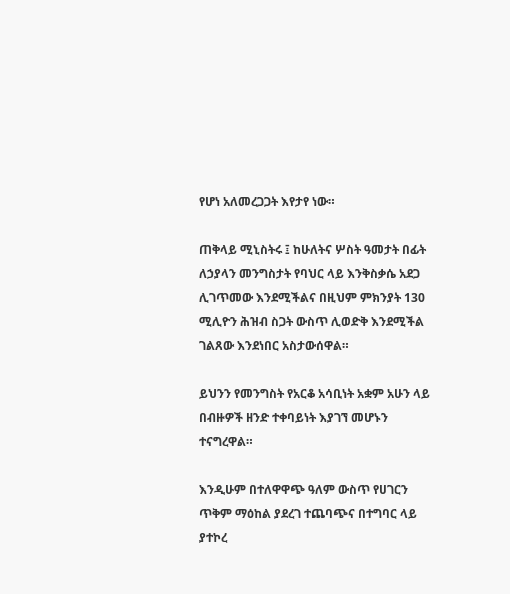የሆነ አለመረጋጋት እየታየ ነው።

ጠቅላይ ሚኒስትሩ ፤ ከሁለትና ሦስት ዓመታት በፊት ለኃያላን መንግስታት የባህር ላይ እንቅስቃሴ አደጋ ሊገጥመው እንደሚችልና በዚህም ምክንያት 130 ሚሊዮን ሕዝብ ስጋት ውስጥ ሊወድቅ እንደሚችል ገልጸው እንደነበር አስታውሰዋል።

ይህንን የመንግስት የአርቆ አሳቢነት አቋም አሁን ላይ በብዙዎች ዘንድ ተቀባይነት እያገኘ መሆኑን ተናግረዋል።

እንዲሁም በተለዋዋጭ ዓለም ውስጥ የሀገርን ጥቅም ማዕከል ያደረገ ተጨባጭና በተግባር ላይ ያተኮረ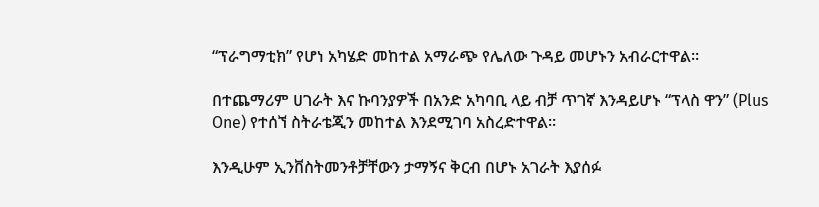“ፕራግማቲክ” የሆነ አካሄድ መከተል አማራጭ የሌለው ጉዳይ መሆኑን አብራርተዋል።

በተጨማሪም ሀገራት እና ኩባንያዎች በአንድ አካባቢ ላይ ብቻ ጥገኛ እንዳይሆኑ “ፕላስ ዋን” (Plus One) የተሰኘ ስትራቴጂን መከተል እንደሚገባ አስረድተዋል።

እንዲሁም ኢንቨስትመንቶቻቸውን ታማኝና ቅርብ በሆኑ አገራት እያሰፉ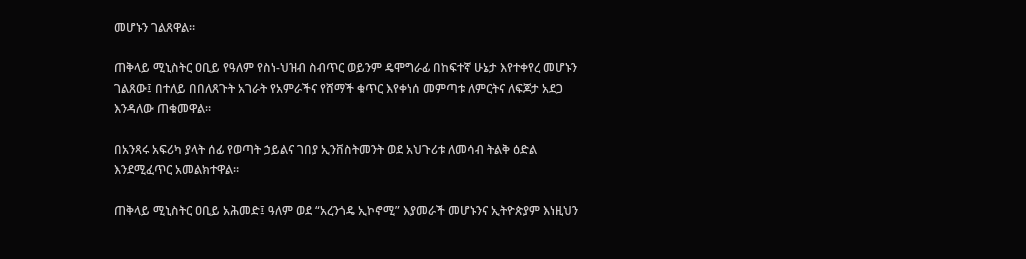መሆኑን ገልጸዋል።

ጠቅላይ ሚኒስትር ዐቢይ የዓለም የስነ-ህዝብ ስብጥር ወይንም ዴሞግራፊ በከፍተኛ ሁኔታ እየተቀየረ መሆኑን ገልጸው፤ በተለይ በበለጸጉት አገራት የአምራችና የሸማች ቁጥር እየቀነሰ መምጣቱ ለምርትና ለፍጆታ አደጋ እንዳለው ጠቁመዋል።

በአንጻሩ አፍሪካ ያላት ሰፊ የወጣት ኃይልና ገበያ ኢንቨስትመንት ወደ አህጉሪቱ ለመሳብ ትልቅ ዕድል እንደሚፈጥር አመልክተዋል።

ጠቅላይ ሚኒስትር ዐቢይ አሕመድ፤ ዓለም ወደ “አረንጎዴ ኢኮኖሚ” እያመራች መሆኑንና ኢትዮጵያም እነዚህን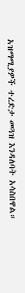አዝማሚያዎች ተረድታ መጓዝ እንዳለባት አሳስበዋል።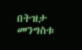በትዝታ መንግስቱ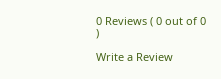0 Reviews ( 0 out of 0 )

Write a Review